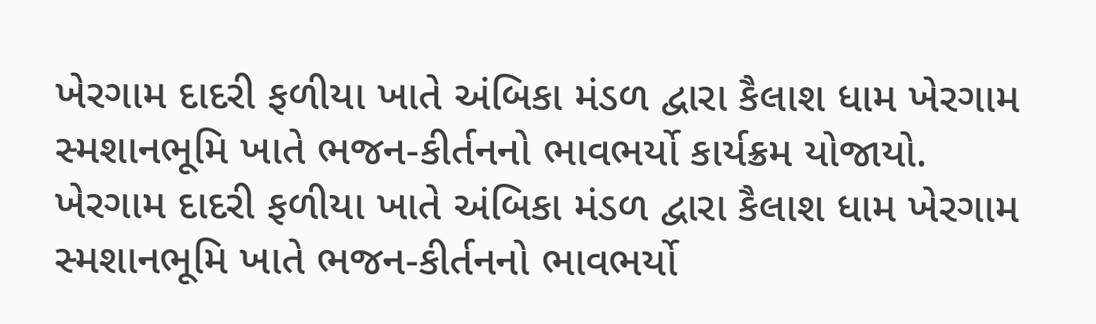ખેરગામ દાદરી ફળીયા ખાતે અંબિકા મંડળ દ્વારા કૈલાશ ધામ ખેરગામ સ્મશાનભૂમિ ખાતે ભજન-કીર્તનનો ભાવભર્યો કાર્યક્રમ યોજાયો.
ખેરગામ દાદરી ફળીયા ખાતે અંબિકા મંડળ દ્વારા કૈલાશ ધામ ખેરગામ સ્મશાનભૂમિ ખાતે ભજન-કીર્તનનો ભાવભર્યો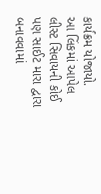કાર્યક્રમ યોજાયો.
આ લિંકમાં આપેલ લીસ્ટ સિવાયની કોઈ પણ સાઈટ મારા દ્વારા બનાવવામાં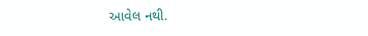આવેલ નથી.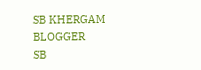SB KHERGAM BLOGGER
SB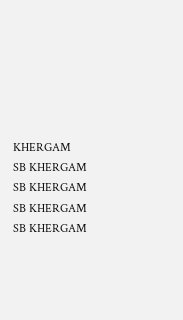KHERGAM
SB KHERGAM
SB KHERGAM
SB KHERGAM
SB KHERGAM